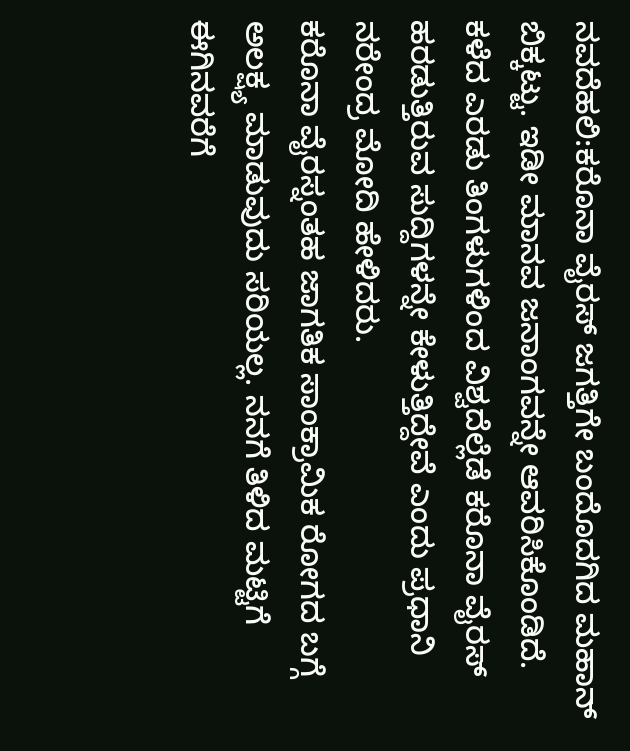ನವದೆಹಲಿ:ಕರೊನಾ ವೈರಸ್ ಜಗತ್ತಿಗೇ ಬಂದೊದಗಿದ ಮಹಾನ್ ಬಿಕ್ಕಟ್ಟು. ಇಡೀ ಮಾನವ ಜನಾಂಗವನ್ನೇ ಆವರಿಸಿಕೊಂಡಿದೆ. ಕಳೆದ ಎರಡು ತಿಂಗಳುಗಳಿಂದ ವಿಶ್ವದೆಲ್ಲೆಡೆ ಕರೊನಾ ವೈರಸ್ ಹರಡುತ್ತಿರುವ ಸುದ್ದಿಗಳನ್ನೇ ಕೇಳುತ್ತಿದ್ದೇವೆ ಎಂದು ಪ್ರಧಾನಿ ನರೇಂದ್ರ ಮೋದಿ ಹೇಳಿದರು.
ಕರೊನಾ ವೈರಸ್ನಂತಹ ಜಾಗತಿಕ ಸಾಂಕ್ರಾಮಿಕ ರೋಗದ ಬಗ್ಗೆ ಅಲಕ್ಷ್ಯ ಮಾಡುವುದು ಸರಿಯಲ್ಲ. ನನಗೆ ತಿಳಿದ ಮಟ್ಟಿಗೆ ಈಗಿನವರೆಗೆ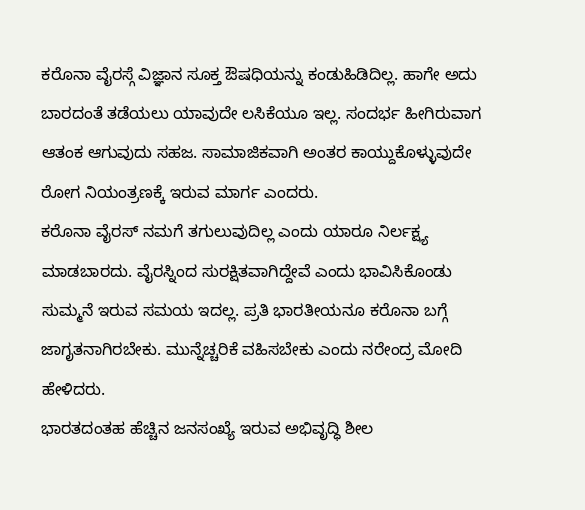ಕರೊನಾ ವೈರಸ್ಗೆ ವಿಜ್ಞಾನ ಸೂಕ್ತ ಔಷಧಿಯನ್ನು ಕಂಡುಹಿಡಿದಿಲ್ಲ. ಹಾಗೇ ಅದು ಬಾರದಂತೆ ತಡೆಯಲು ಯಾವುದೇ ಲಸಿಕೆಯೂ ಇಲ್ಲ. ಸಂದರ್ಭ ಹೀಗಿರುವಾಗ ಆತಂಕ ಆಗುವುದು ಸಹಜ. ಸಾಮಾಜಿಕವಾಗಿ ಅಂತರ ಕಾಯ್ದುಕೊಳ್ಳುವುದೇ ರೋಗ ನಿಯಂತ್ರಣಕ್ಕೆ ಇರುವ ಮಾರ್ಗ ಎಂದರು.
ಕರೊನಾ ವೈರಸ್ ನಮಗೆ ತಗುಲುವುದಿಲ್ಲ ಎಂದು ಯಾರೂ ನಿರ್ಲಕ್ಷ್ಯ ಮಾಡಬಾರದು. ವೈರಸ್ನಿಂದ ಸುರಕ್ಷಿತವಾಗಿದ್ದೇವೆ ಎಂದು ಭಾವಿಸಿಕೊಂಡು ಸುಮ್ಮನೆ ಇರುವ ಸಮಯ ಇದಲ್ಲ. ಪ್ರತಿ ಭಾರತೀಯನೂ ಕರೊನಾ ಬಗ್ಗೆ ಜಾಗೃತನಾಗಿರಬೇಕು. ಮುನ್ನೆಚ್ಚರಿಕೆ ವಹಿಸಬೇಕು ಎಂದು ನರೇಂದ್ರ ಮೋದಿ ಹೇಳಿದರು.
ಭಾರತದಂತಹ ಹೆಚ್ಚಿನ ಜನಸಂಖ್ಯೆ ಇರುವ ಅಭಿವೃದ್ಧಿ ಶೀಲ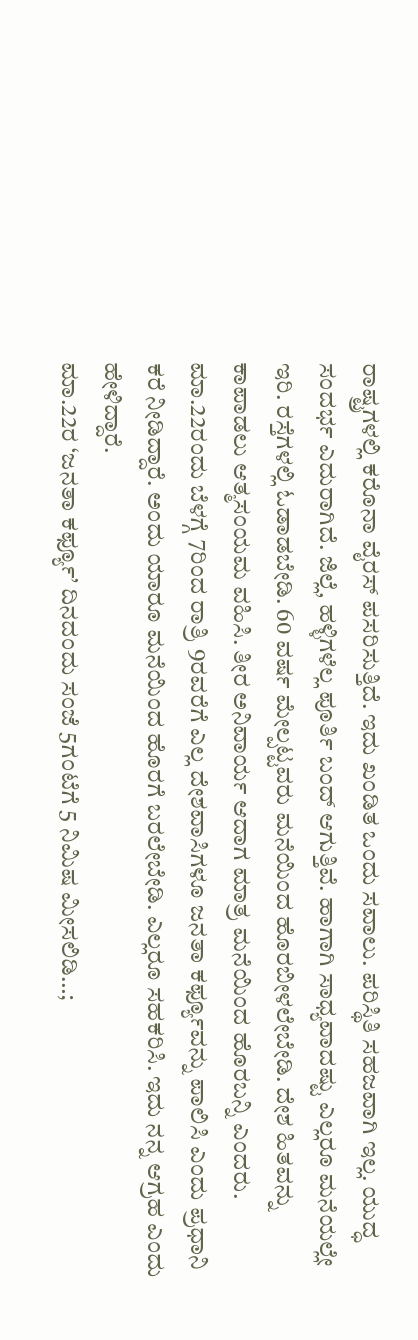ರಾಷ್ಟ್ರಗಳಲ್ಲಿ ಕರೊನಾ ವೈರಸ್ ಪಸರಿಸುತ್ತಿದೆ. ಇದು ಖಂಡಿತ ಒಂದು ಸವಾಲು. ಪರಿಸ್ಥಿತಿ ಸಹಜವಾಗಿ ಇಲ್ಲ. ಯುದ್ಧ ಸಂದರ್ಭ ಎದುರಾಗಿದೆ. ಜಿಲ್ಲೆ, ಹಳ್ಳಿಗಳೆಲ್ಲ ಪೂರ್ತಿ ಬಂದ್ ಆಗುತ್ತಿವೆ. ಹಾಗಾಗಿ ಸಾಧ್ಯವಾದಷ್ಟು ಎಲ್ಲರೂ ಮನೆಯಲ್ಲೇ ಇರಿ. ರಸ್ತೆಗಳಲ್ಲಿ ಓಡಾಡಬೇಡಿ. 60 ವರ್ಷ ಮೇಲ್ಪಟ್ಟವರು ಮನೆಯಿಂದ ಹೊರಬೀಳಲೇಬೇಡಿ. ದೇಶ ಹಿತವನ್ನು ಕಾಪಾಡಲು ಆತ್ಮಸಂಯಮ ವಹಿಸಿ. ತೀರ ಅನಿವಾರ್ಯ ಆದಾಗ ಮಾತ್ರ ಮನೆಯಿಂದ ಹೊರಬನ್ನಿ ಎಂದರು.
ಮಾ.22ರಂದು ಬೆಳಗ್ಗೆ 7ರಿಂದ ರಾತ್ರಿ 9ರವರೆಗೆ ಎಲ್ಲ ದೇಶವಾಸಿಗಳೂ ಜನತಾ ಕರ್ಫ್ಯೂವನ್ನು ಪಾಲಿಸಿ ಎಂದು ಪ್ರಧಾನಿ ಕರೆ ನೀಡಿದ್ದಾರೆ. ಅಂದು ಯಾರೂ ಮನೆಯಿಂದ ಹೊರಗೆ ಬರಲೇಬೇಡಿ. ಎಲ್ಲರೂ ಸಹಕರಿಸಿ. ಇದು ನನ್ನ ಆಗ್ರಹ ಎಂದು ಹೇಳಿದ್ದಾರೆ.
ಮಾ.22ರ ‘ಜನತಾ ಕರ್ಫ್ಯೂ’ ದಿನದಂದು ಸಂಜೆ 5ಗಂಟೆಗೆ 5 ನಿಮಿಷ ಮೀಸಲಿಡಿ…;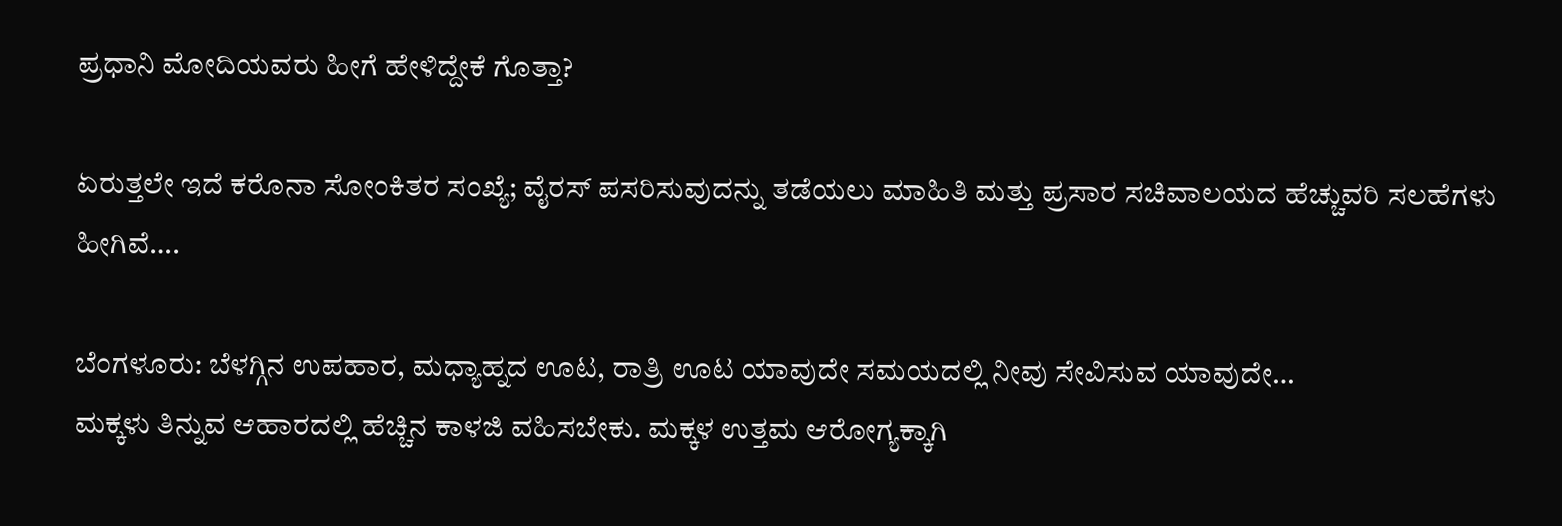ಪ್ರಧಾನಿ ಮೋದಿಯವರು ಹೀಗೆ ಹೇಳಿದ್ದೇಕೆ ಗೊತ್ತಾ?

ಏರುತ್ತಲೇ ಇದೆ ಕರೊನಾ ಸೋಂಕಿತರ ಸಂಖ್ಯೆ; ವೈರಸ್ ಪಸರಿಸುವುದನ್ನು ತಡೆಯಲು ಮಾಹಿತಿ ಮತ್ತು ಪ್ರಸಾರ ಸಚಿವಾಲಯದ ಹೆಚ್ಚುವರಿ ಸಲಹೆಗಳು ಹೀಗಿವೆ….

ಬೆಂಗಳೂರು: ಬೆಳಗ್ಗಿನ ಉಪಹಾರ, ಮಧ್ಯಾಹ್ನದ ಊಟ, ರಾತ್ರಿ ಊಟ ಯಾವುದೇ ಸಮಯದಲ್ಲಿ ನೀವು ಸೇವಿಸುವ ಯಾವುದೇ…
ಮಕ್ಕಳು ತಿನ್ನುವ ಆಹಾರದಲ್ಲಿ ಹೆಚ್ಚಿನ ಕಾಳಜಿ ವಹಿಸಬೇಕು. ಮಕ್ಕಳ ಉತ್ತಮ ಆರೋಗ್ಯಕ್ಕಾಗಿ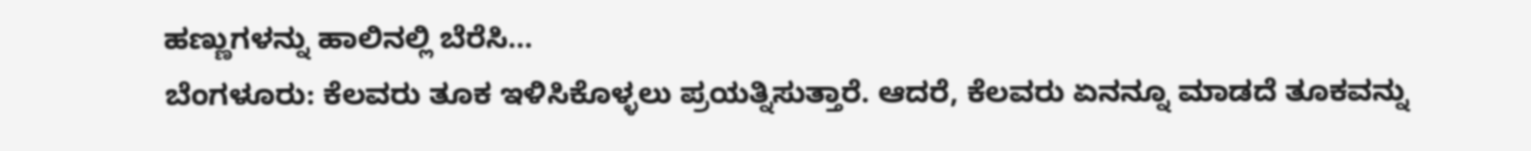ಹಣ್ಣುಗಳನ್ನು ಹಾಲಿನಲ್ಲಿ ಬೆರೆಸಿ…
ಬೆಂಗಳೂರು: ಕೆಲವರು ತೂಕ ಇಳಿಸಿಕೊಳ್ಳಲು ಪ್ರಯತ್ನಿಸುತ್ತಾರೆ. ಆದರೆ, ಕೆಲವರು ಏನನ್ನೂ ಮಾಡದೆ ತೂಕವನ್ನು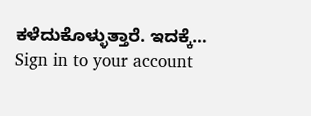ಕಳೆದುಕೊಳ್ಳುತ್ತಾರೆ. ಇದಕ್ಕೆ…
Sign in to your account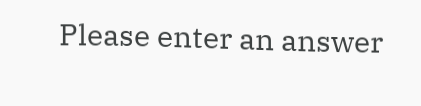Please enter an answer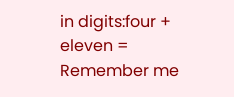in digits:four + eleven =
Remember me